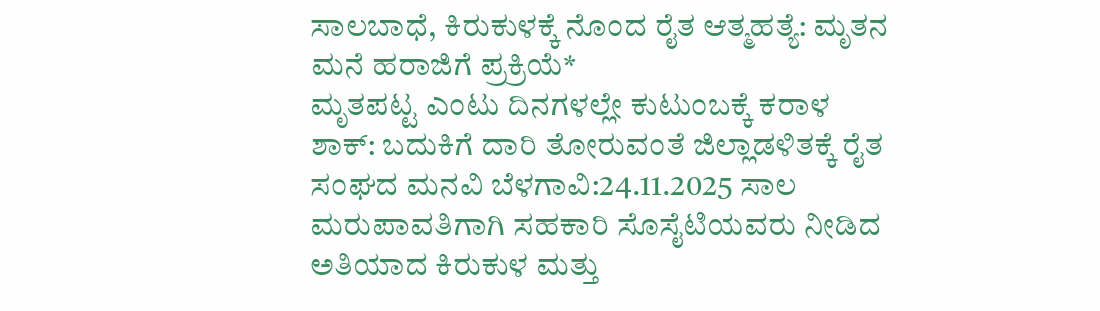ಸಾಲಬಾಧೆ, ಕಿರುಕುಳಕ್ಕೆ ನೊಂದ ರೈತ ಆತ್ಮಹತ್ಯೆ: ಮೃತನ ಮನೆ ಹರಾಜಿಗೆ ಪ್ರಕ್ರಿಯೆ*
ಮೃತಪಟ್ಟ ಎಂಟು ದಿನಗಳಲ್ಲೇ ಕುಟುಂಬಕ್ಕೆ ಕರಾಳ ಶಾಕ್: ಬದುಕಿಗೆ ದಾರಿ ತೋರುವಂತೆ ಜಿಲ್ಲಾಡಳಿತಕ್ಕೆ ರೈತ ಸಂಘದ ಮನವಿ ಬೆಳಗಾವಿ:24.11.2025 ಸಾಲ ಮರುಪಾವತಿಗಾಗಿ ಸಹಕಾರಿ ಸೊಸೈಟಿಯವರು ನೀಡಿದ ಅತಿಯಾದ ಕಿರುಕುಳ ಮತ್ತು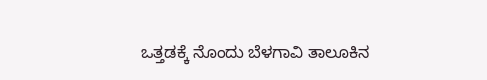ಒತ್ತಡಕ್ಕೆ ನೊಂದು ಬೆಳಗಾವಿ ತಾಲೂಕಿನ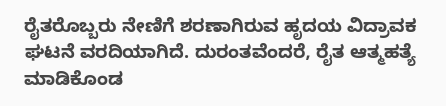ರೈತರೊಬ್ಬರು ನೇಣಿಗೆ ಶರಣಾಗಿರುವ ಹೃದಯ ವಿದ್ರಾವಕ ಘಟನೆ ವರದಿಯಾಗಿದೆ. ದುರಂತವೆಂದರೆ, ರೈತ ಆತ್ಮಹತ್ಯೆ ಮಾಡಿಕೊಂಡ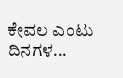ಕೇವಲ ಎಂಟು ದಿನಗಳ...